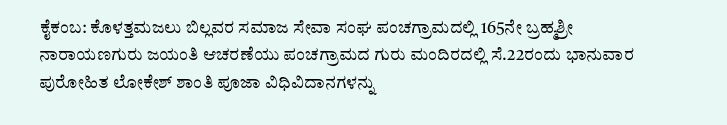ಕೈಕಂಬ: ಕೊಳತ್ತಮಜಲು ಬಿಲ್ಲವರ ಸಮಾಜ ಸೇವಾ ಸಂಘ ಪಂಚಗ್ರಾಮದಲ್ಲಿ 165ನೇ ಬ್ರಹ್ಮಶ್ರೀ ನಾರಾಯಣಗುರು ಜಯಂತಿ ಆಚರಣೆಯು ಪಂಚಗ್ರಾಮದ ಗುರು ಮಂದಿರದಲ್ಲಿ ಸೆ.22ರಂದು ಭಾನುವಾರ ಪುರೋಹಿತ ಲೋಕೇಶ್ ಶಾಂತಿ ಪೂಜಾ ವಿಧಿವಿದಾನಗಳನ್ನು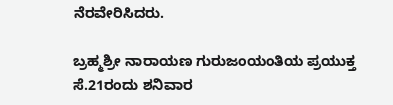ನೆರವೇರಿಸಿದರು.

ಬ್ರಹ್ಮಶ್ರೀ ನಾರಾಯಣ ಗುರುಜಂಯಂತಿಯ ಪ್ರಯುಕ್ತ ಸೆ.21ರಂದು ಶನಿವಾರ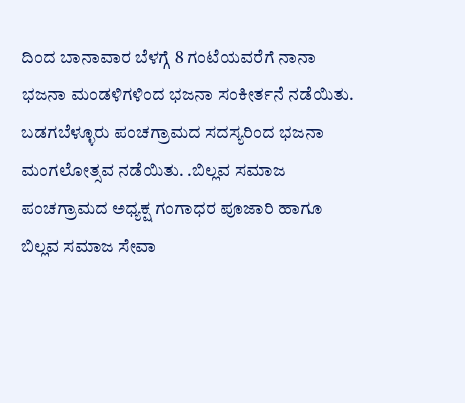ದಿಂದ ಬಾನಾವಾರ ಬೆಳಗ್ಗೆ 8 ಗಂಟೆಯವರೆಗೆ ನಾನಾ ಭಜನಾ ಮಂಡಳಿಗಳಿಂದ ಭಜನಾ ಸಂಕೀರ್ತನೆ ನಡೆಯಿತು. ಬಡಗಬೆಳ್ಳೂರು ಪಂಚಗ್ರಾಮದ ಸದಸ್ಯರಿಂದ ಭಜನಾ ಮಂಗಲೋತ್ಸವ ನಡೆಯಿತು. .ಬಿಲ್ಲವ ಸಮಾಜ ಪಂಚಗ್ರಾಮದ ಅಧ್ಯಕ್ಷ ಗಂಗಾಧರ ಪೂಜಾರಿ ಹಾಗೂ ಬಿಲ್ಲವ ಸಮಾಜ ಸೇವಾ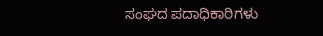ಸಂಘದ ಪದಾಧಿಕಾರಿಗಳು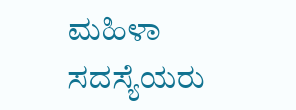ಮಹಿಳಾ ಸದಸ್ಯೆಯರು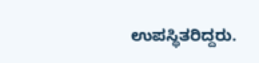ಉಪಸ್ಥಿತರಿದ್ದರು.